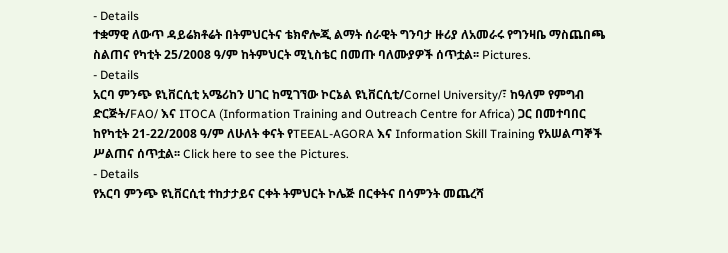- Details
ተቋማዊ ለውጥ ዳይሬክቶሬት በትምህርትና ቴክኖሎጂ ልማት ሰራዊት ግንባታ ዙሪያ ለአመራሩ የግንዛቤ ማስጨበጫ ስልጠና የካቲት 25/2008 ዓ/ም ከትምህርት ሚኒስቴር በመጡ ባለሙያዎች ሰጥቷል፡፡ Pictures.
- Details
አርባ ምንጭ ዩኒቨርሲቲ አሜሪከን ሀገር ከሚገኘው ኮርኔል ዩኒቨርሲቲ/Cornel University/፣ ከዓለም የምግብ ድርጅት/FAO/ እና ITOCA (Information Training and Outreach Centre for Africa) ጋር በመተባበር ከየካቲት 21-22/2008 ዓ/ም ለሁለት ቀናት የTEEAL-AGORA እና Information Skill Training የአሠልጣኞች ሥልጠና ሰጥቷል፡፡ Click here to see the Pictures.
- Details
የአርባ ምንጭ ዩኒቨርሲቲ ተከታታይና ርቀት ትምህርት ኮሌጅ በርቀትና በሳምንት መጨረሻ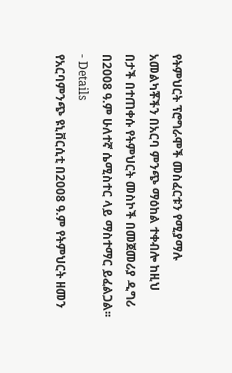የትምህርት ፕሮግራሞች መስፈርቱን የሚያማሉ አመልካቾችን በአርባ ምንጭ ማዕከል ተቀብሎ ከዚህ በታች በተጠቀሱ የትምህርት መስኮች በመጀመሪያ ዲግሪ በ2008 ዓ.ም ሁለተኛ ሴሚስተር ላይ ማስተማር ይፈልጋል፡፡
- Details
የአርባምንጭ ዩኒቨርሲቲ በ2008 ዓ.ም የትምህርት ዘመን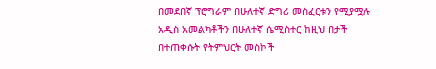በመደበኛ ፕሮግራም በሁለተኛ ድግሪ መስፈርቱን የሚያሟሉ አዲስ አመልካቶችን በሁለተኛ ሴሚስተር ከዚህ በታች በተጠቀሱት የትምህርት መስኮች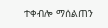ተቀብሎ ማሰልጠን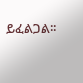ይፈልጋል፡፡